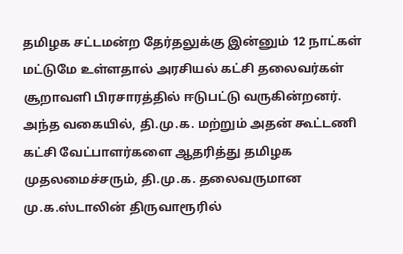தமிழக சட்டமன்ற தேர்தலுக்கு இன்னும் 12 நாட்கள் மட்டுமே உள்ளதால் அரசியல் கட்சி தலைவர்கள் சூறாவளி பிரசாரத்தில் ஈடுபட்டு வருகின்றனர். அந்த வகையில், தி.மு.க. மற்றும் அதன் கூட்டணி கட்சி வேட்பாளர்களை ஆதரித்து தமிழக முதலமைச்சரும், தி.மு.க. தலைவருமான மு.க.ஸ்டாலின் திருவாரூரில்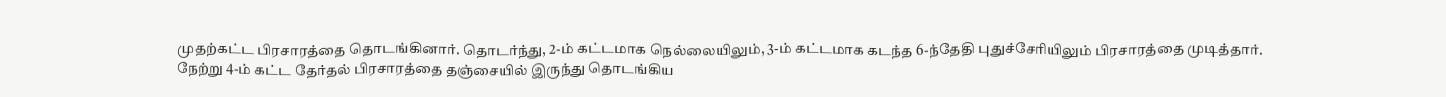முதற்கட்ட பிரசாரத்தை தொடங்கினார். தொடர்ந்து, 2-ம் கட்டமாக நெல்லையிலும், 3-ம் கட்டமாக கடந்த 6-ந்தேதி புதுச்சேரியிலும் பிரசாரத்தை முடித்தார்.
நேற்று 4-ம் கட்ட தேர்தல் பிரசாரத்தை தஞ்சையில் இருந்து தொடங்கிய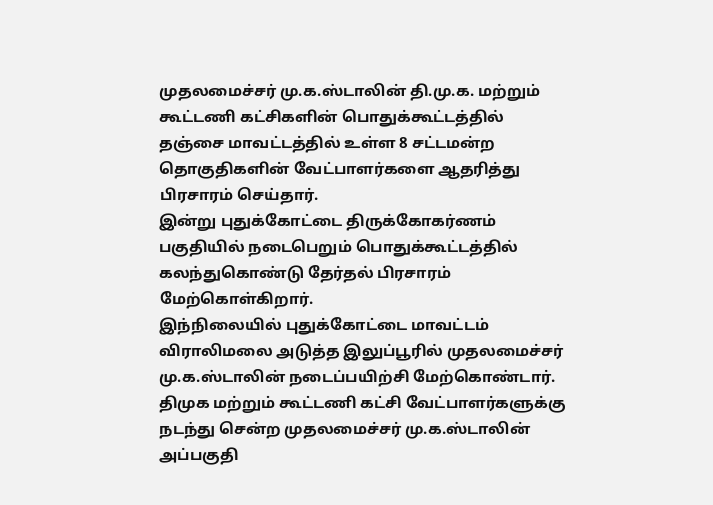முதலமைச்சர் மு.க.ஸ்டாலின் தி.மு.க. மற்றும் கூட்டணி கட்சிகளின் பொதுக்கூட்டத்தில் தஞ்சை மாவட்டத்தில் உள்ள 8 சட்டமன்ற தொகுதிகளின் வேட்பாளர்களை ஆதரித்து பிரசாரம் செய்தார்.
இன்று புதுக்கோட்டை திருக்கோகர்ணம் பகுதியில் நடைபெறும் பொதுக்கூட்டத்தில் கலந்துகொண்டு தேர்தல் பிரசாரம் மேற்கொள்கிறார்.
இந்நிலையில் புதுக்கோட்டை மாவட்டம் விராலிமலை அடுத்த இலுப்பூரில் முதலமைச்சர் மு.க.ஸ்டாலின் நடைப்பயிற்சி மேற்கொண்டார்.
திமுக மற்றும் கூட்டணி கட்சி வேட்பாளர்களுக்கு நடந்து சென்ற முதலமைச்சர் மு.க.ஸ்டாலின் அப்பகுதி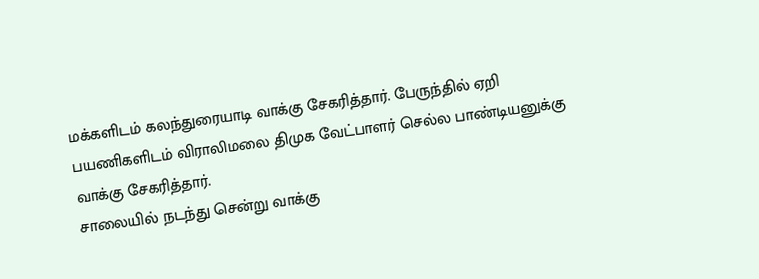மக்களிடம் கலந்துரையாடி வாக்கு சேகரித்தார். பேருந்தில் ஏறி பயணிகளிடம் விராலிமலை திமுக வேட்பாளர் செல்ல பாண்டியனுக்கு வாக்கு சேகரித்தார்.
சாலையில் நடந்து சென்று வாக்கு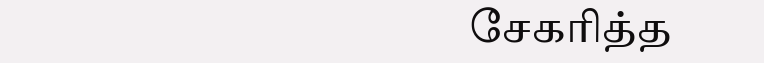சேகரித்த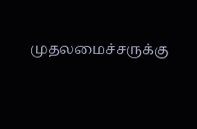முதலமைச்சருக்கு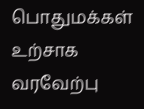பொதுமக்கள் உற்சாக வரவேற்பு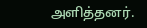அளித்தனர்.